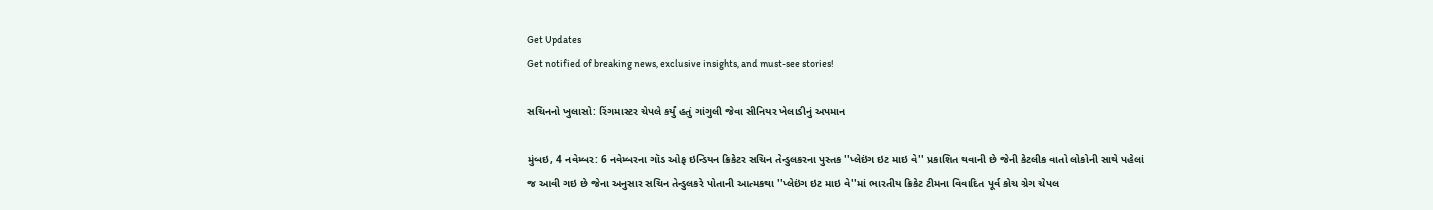Get Updates
Get notified of breaking news, exclusive insights, and must-see stories!

સચિનનો ખુલાસો: રિંગમાસ્ટર ચેપલે કર્યું હતું ગાંગુલી જેવા સીનિયર ખેલાડીનું અપમાન

મુંબઇ, 4 નવેમ્બર: 6 નવેમ્બરના ગૉડ ઓફ ઇન્ડિયન ક્રિકેટર સચિન તેન્ડુલકરના પુસ્તક ''પ્લેઇંગ ઇટ માઇ વે'' પ્રકાશિત થવાની છે જેની કેટલીક વાતો લોકોની સાથે પહેલાં જ આવી ગઇ છે જેના અનુસાર સચિન તેન્ડુલકરે પોતાની આત્મકથા ''પ્લેઇંગ ઇટ માઇ વે''માં ભારતીય ક્રિકેટ ટીમના વિવાદિત પૂર્વ કોચ ગ્રેગ ચેપલ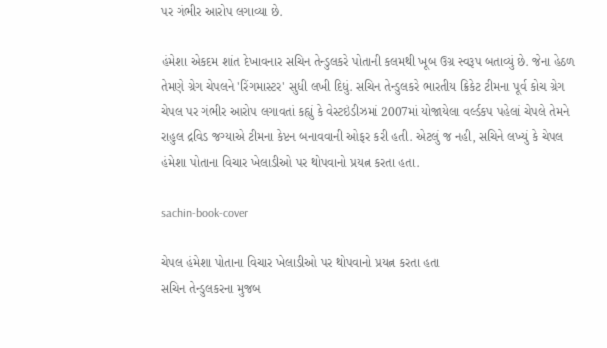પર ગંભીર આરોપ લગાવ્યા છે.

હંમેશા એકદમ શાંત દેખાવનાર સચિન તેન્ડુલકરે પોતાની કલમથી ખૂબ ઉગ્ર સ્વરૂપ બતાવ્યું છે. જેના હેઠળ તેમણે ગ્રેગ ચેપલને 'રિંગમાસ્ટર' સુધી લખી દિધું. સચિન તેન્ડુલકરે ભારતીય ક્રિકેટ ટીમના પૂર્વ કોચ ગ્રેગ ચેપલ પર ગંભીર આરોપ લગાવતાં કહ્યું કે વેસ્ટઇંડીઝમાં 2007માં યોજાયેલા વર્લ્ડકપ પહેલાં ચેપલે તેમને રાહુલ દ્રવિડ જગ્યાએ ટીમના કેપ્ટન બનાવવાની ઓફર કરી હતી. એટલું જ નહી, સચિને લખ્યું કે ચેપલ હંમેશા પોતાના વિચાર ખેલાડીઓ પર થોપવાનો પ્રયત્ન કરતા હતા.

sachin-book-cover

ચેપલ હંમેશા પોતાના વિચાર ખેલાડીઓ પર થોપવાનો પ્રયત્ન કરતા હતા
સચિન તેન્ડુલકરના મુજબ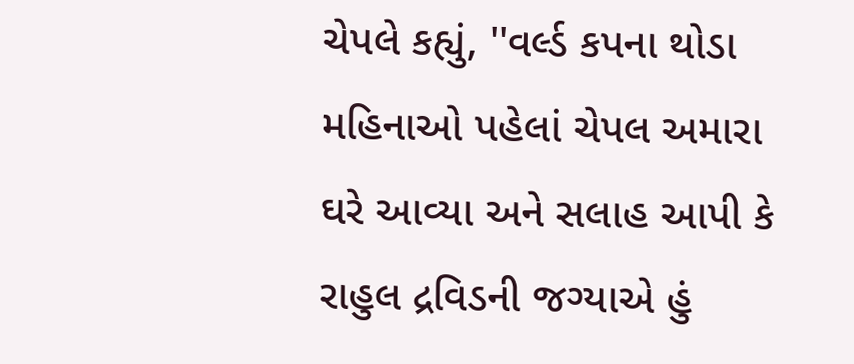ચેપલે કહ્યું, ''વર્લ્ડ કપના થોડા મહિનાઓ પહેલાં ચેપલ અમારા ઘરે આવ્યા અને સલાહ આપી કે રાહુલ દ્રવિડની જગ્યાએ હું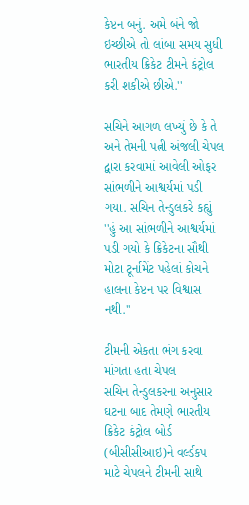કેપ્ટન બનું. અમે બંને જો ઇચ્છીએ તો લાંબા સમય સુધી ભારતીય ક્રિકેટ ટીમને કંટ્રોલ કરી શકીએ છીએ.''

સચિને આગળ લખ્યું છે કે તે અને તેમની પત્ની અંજલી ચેપલ દ્વારા કરવામાં આવેલી ઓફર સાંભળીને આશ્વર્યમાં પડી ગયા. સચિન તેન્ડુલકરે કહ્યું ''હું આ સાંભળીને આશ્વર્યમાં પડી ગયો કે ક્રિકેટના સૌથી મોટા ટૂર્નામેંટ પહેલાં કોચને હાલના કેપ્ટન પર વિશ્વાસ નથી.''

ટીમની એકતા ભંગ કરવા માંગતા હતા ચેપલ
સચિન તેન્ડુલકરના અનુસાર ઘટના બાદ તેમણે ભારતીય ક્રિકેટ કંટ્રોલ બોર્ડ (બીસીસીઆઇ)ને વર્લ્ડકપ માટે ચેપલને ટીમની સાથે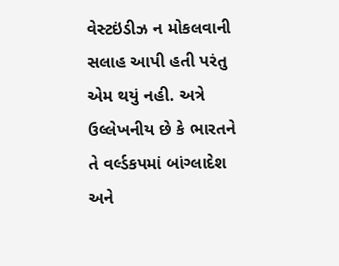વેસ્ટઇંડીઝ ન મોકલવાની સલાહ આપી હતી પરંતુ એમ થયું નહી. અત્રે ઉલ્લેખનીય છે કે ભારતને તે વર્લ્ડકપમાં બાંગ્લાદેશ અને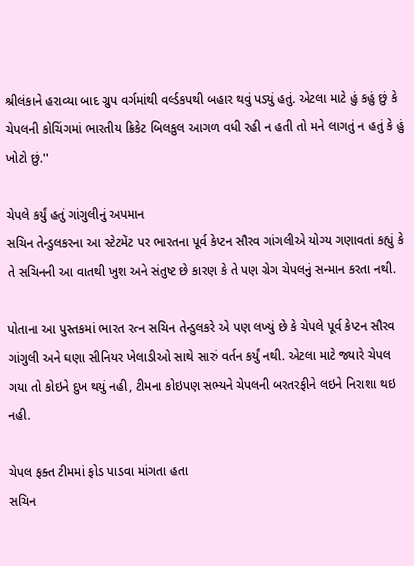શ્રીલંકાને હરાવ્યા બાદ ગ્રુપ વર્ગમાંથી વર્લ્ડકપથી બહાર થવું પડ્યું હતું. એટલા માટે હું કહું છું કે ચેપલની કોચિંગમાં ભારતીય ક્રિકેટ બિલકુલ આગળ વધી રહી ન હતી તો મને લાગતું ન હતું કે હું ખોટો છું.''

ચેપલે કર્યું હતું ગાંગુલીનું અપમાન
સચિન તેન્ડુલકરના આ સ્ટેટમેંટ પર ભારતના પૂર્વ કેપ્ટન સૌરવ ગાંગલીએ યોગ્ય ગણાવતાં કહ્યું કે તે સચિનની આ વાતથી ખુશ અને સંતુષ્ટ છે કારણ કે તે પણ ગ્રેગ ચેપલનું સન્માન કરતા નથી.

પોતાના આ પુસ્તકમાં ભારત રત્ન સચિન તેન્ડુલકરે એ પણ લખ્યું છે કે ચેપલે પૂર્વ કેપ્ટન સૌરવ ગાંગુલી અને ઘણા સીનિયર ખેલાડીઓ સાથે સારું વર્તન કર્યું નથી. એટલા માટે જ્યારે ચેપલ ગયા તો કોઇને દુખ થયું નહી, ટીમના કોઇપણ સભ્યને ચેપલની બરતરફીને લઇને નિરાશા થઇ નહી.

ચેપલ ફક્ત ટીમમાં ફોડ પાડવા માંગતા હતા
સચિન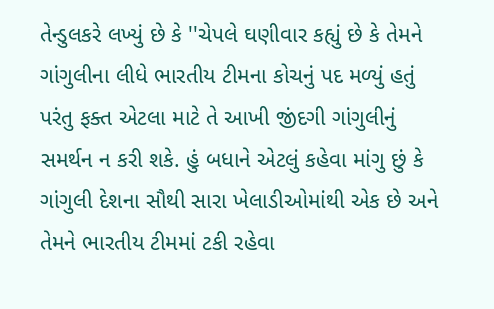તેન્ડુલકરે લખ્યું છે કે ''ચેપલે ઘણીવાર કહ્યું છે કે તેમને ગાંગુલીના લીધે ભારતીય ટીમના કોચનું પદ મળ્યું હતું પરંતુ ફક્ત એટલા માટે તે આખી જીંદગી ગાંગુલીનું સમર્થન ન કરી શકે. હું બધાને એટલું કહેવા માંગુ છું કે ગાંગુલી દેશના સૌથી સારા ખેલાડીઓમાંથી એક છે અને તેમને ભારતીય ટીમમાં ટકી રહેવા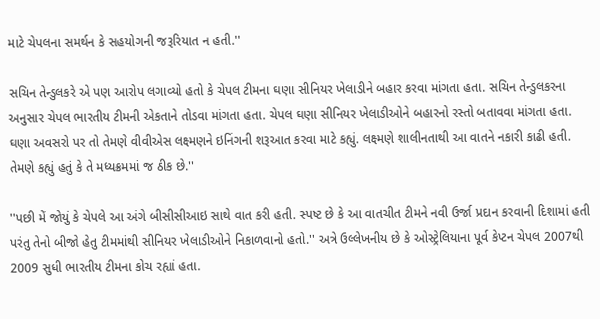માટે ચેપલના સમર્થન કે સહયોગની જરૂરિયાત ન હતી.''

સચિન તેન્ડુલકરે એ પણ આરોપ લગાવ્યો હતો કે ચેપલ ટીમના ઘણા સીનિયર ખેલાડીને બહાર કરવા માંગતા હતા. સચિન તેન્ડુલકરના અનુસાર ચેપલ ભારતીય ટીમની એકતાને તોડવા માંગતા હતા. ચેપલ ઘણા સીનિયર ખેલાડીઓને બહારનો રસ્તો બતાવવા માંગતા હતા. ઘણા અવસરો પર તો તેમણે વીવીએસ લક્ષ્મણને ઇનિંગની શરૂઆત કરવા માટે કહ્યું. લક્ષ્મણે શાલીનતાથી આ વાતને નકારી કાઢી હતી. તેમણે કહ્યું હતું કે તે મધ્યક્રમમાં જ ઠીક છે.''

''પછી મેં જોયું કે ચેપલે આ અંગે બીસીસીઆઇ સાથે વાત કરી હતી. સ્પષ્ટ છે કે આ વાતચીત ટીમને નવી ઉર્જા પ્રદાન કરવાની દિશામાં હતી પરંતુ તેનો બીજો હેતુ ટીમમાંથી સીનિયર ખેલાડીઓને નિકાળવાનો હતો.'' અત્રે ઉલ્લેખનીય છે કે ઓસ્ટ્રેલિયાના પૂર્વ કેપ્ટન ચેપલ 2007થી 2009 સુધી ભારતીય ટીમના કોચ રહ્યાં હતા.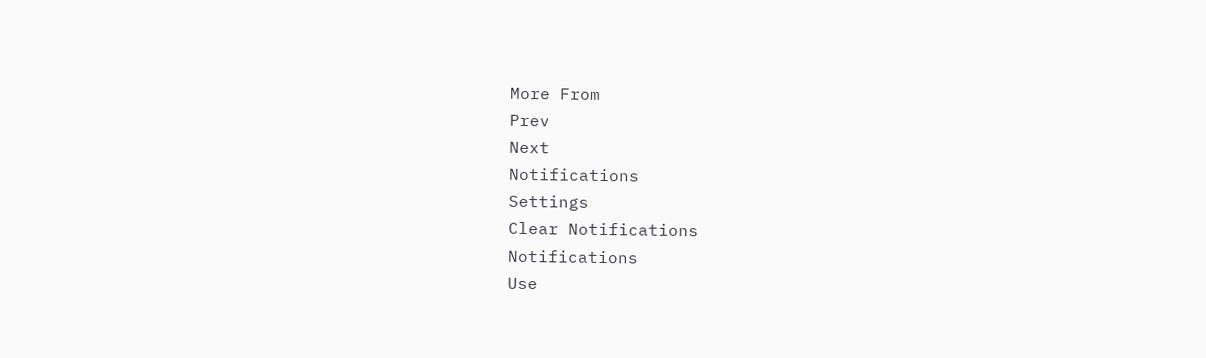More From
Prev
Next
Notifications
Settings
Clear Notifications
Notifications
Use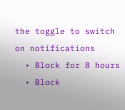the toggle to switch on notifications
  • Block for 8 hours
  • Block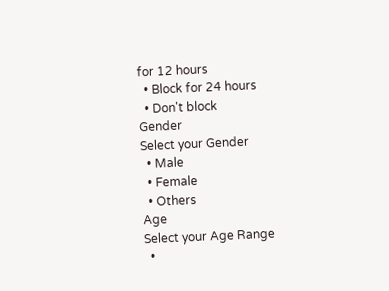for 12 hours
  • Block for 24 hours
  • Don't block
Gender
Select your Gender
  • Male
  • Female
  • Others
Age
Select your Age Range
  •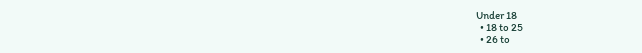Under 18
  • 18 to 25
  • 26 to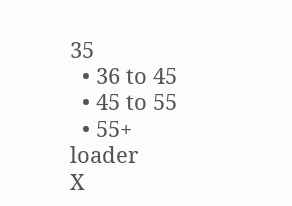35
  • 36 to 45
  • 45 to 55
  • 55+
loader
X